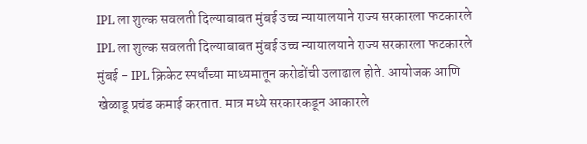IPL ला शुल्क सवलती दिल्याबाबत मुंबई उच्च न्यायालयाने राज्य सरकारला फटकारले
IPL ला शुल्क सवलती दिल्याबाबत मुंबई उच्च न्यायालयाने राज्य सरकारला फटकारले
मुंबई - IPL क्रिकेट स्पर्धांच्या माध्यमातून करोडोंची उलाढाल होते. आयोजक आणि खेळाडू प्रचंड कमाई करतात. मात्र मध्ये सरकारकडून आकारले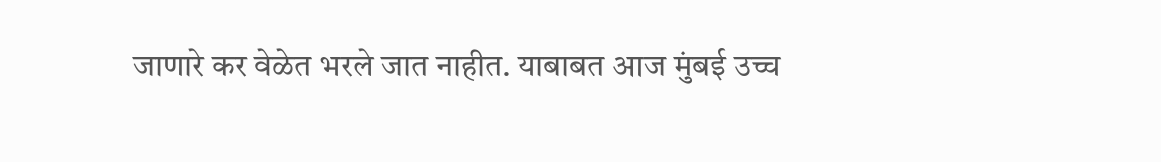जाणारे कर वेळेत भरले जात नाहीत. याबाबत आज मुंबई उच्च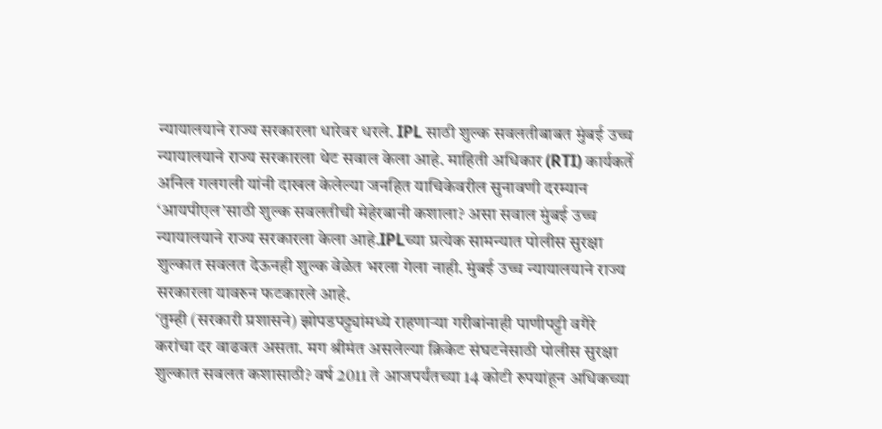न्यायालयाने राज्य सरकारला धारेवर धरले. IPL साठी शुल्क सवलतीबाबत मुंबई उच्च न्यायालयाने राज्य सरकारला थेट सवाल केला आहे. माहिती अधिकार (RTI) कार्यकर्ते अनिल गलगली यांनी दाखल केलेल्या जनहित याचिकेवरील सुनावणी दरम्यान ‘आयपीएल’साठी शुल्क सवलतीची मेहेरबानी कशाला? असा सवाल मुंबई उच्च न्यायालयाने राज्य सरकारला केला आहे.IPLच्या प्रत्येक सामन्यात पोलीस सुरक्षा शुल्कात सवलत देऊनही शुल्क वेळेत भरला गेला नाही. मुंबई उच्च न्यायालयाने राज्य सरकारला यावरुन फटकारले आहे.
‘तुम्ही (सरकारी प्रशासने) झोपडपट्ट्यांमध्ये राहणाऱ्या गरीबांनाही पाणीपट्टी वगैरे करांचा दर वाढवत असता. मग श्रीमंत असलेल्या क्रिकेट संघटनेसाठी पोलीस सुरक्षा शुल्कात सवलत कशासाठी? वर्ष 2011 ते आजपर्यंतच्या 14 कोटी रुपयांहून अधिकच्या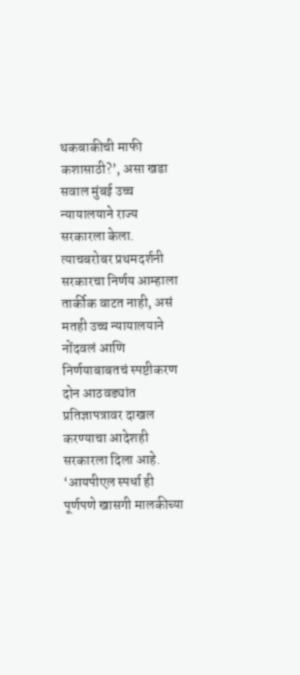थकबाकीची माफी कशासाठी?’, असा खडा सवाल मुंबई उच्च न्यायालयाने राज्य सरकारला केला. त्याचबरोबर प्रथमदर्शनी सरकारचा निर्णय आम्हाला तार्कीक वाटत नाही, असं मतही उच्च न्यायालयाने नोंदवलं आणि निर्णयाबाबतचं स्पष्टीकरण दोन आठवड्यांत प्रतिज्ञापत्रावर दाखल करण्याचा आदेशही सरकारला दिला आहे.
‘आयपीएल स्पर्धा ही पूर्णपणे खासगी मालकीच्या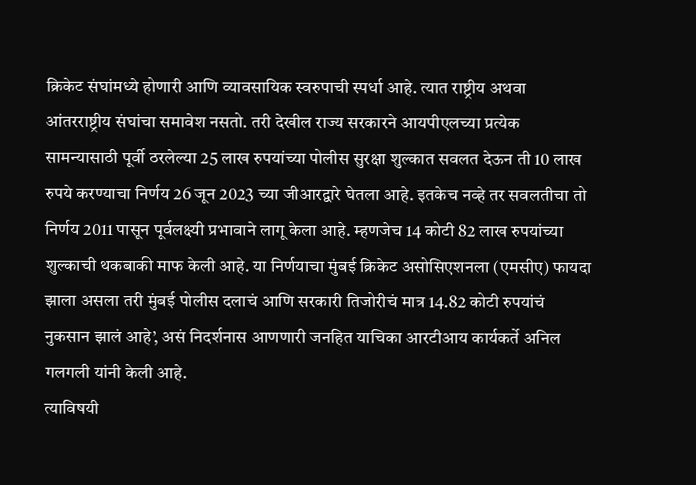क्रिकेट संघांमध्ये होणारी आणि व्यावसायिक स्वरुपाची स्पर्धा आहे. त्यात राष्ट्रीय अथवा आंतरराष्ट्रीय संघांचा समावेश नसतो. तरी देखील राज्य सरकारने आयपीएलच्या प्रत्येक सामन्यासाठी पूर्वी ठरलेल्या 25 लाख रुपयांच्या पोलीस सुरक्षा शुल्कात सवलत देऊन ती 10 लाख रुपये करण्याचा निर्णय 26 जून 2023 च्या जीआरद्वारे घेतला आहे. इतकेच नव्हे तर सवलतीचा तो निर्णय 2011 पासून पूर्वलक्ष्यी प्रभावाने लागू केला आहे. म्हणजेच 14 कोटी 82 लाख रुपयांच्या शुल्काची थकबाकी माफ केली आहे. या निर्णयाचा मुंबई क्रिकेट असोसिएशनला (एमसीए) फायदा झाला असला तरी मुंबई पोलीस दलाचं आणि सरकारी तिजोरीचं मात्र 14.82 कोटी रुपयांचं नुकसान झालं आहे’, असं निदर्शनास आणणारी जनहित याचिका आरटीआय कार्यकर्ते अनिल गलगली यांनी केली आहे.
त्याविषयी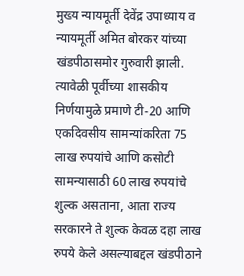मुख्य न्यायमूर्ती देवेंद्र उपाध्याय व न्यायमूर्ती अमित बोरकर यांच्या खंडपीठासमोर गुरुवारी झाली. त्यावेळी पूर्वीच्या शासकीय निर्णयामुळे प्रमाणे टी-20 आणि एकदिवसीय सामन्यांकरिता 75 लाख रुपयांचे आणि कसोटी सामन्यासाठी 60 लाख रुपयांचे शुल्क असताना, आता राज्य सरकारने ते शुल्क केवळ दहा लाख रुपये केले असल्याबद्दल खंडपीठाने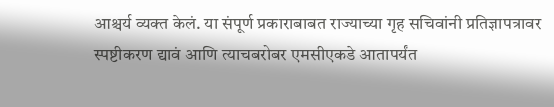आश्चर्य व्यक्त केलं. या संपूर्ण प्रकाराबाबत राज्याच्या गृह सचिवांनी प्रतिज्ञापत्रावर स्पष्टीकरण द्यावं आणि त्याचबरोबर एमसीएकडे आतापर्यंत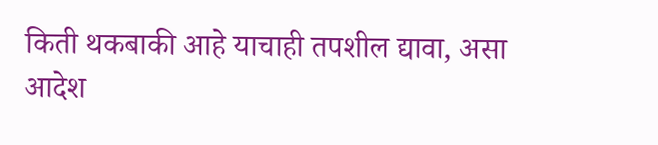किती थकबाकी आहे याचाही तपशील द्यावा, असा आदेश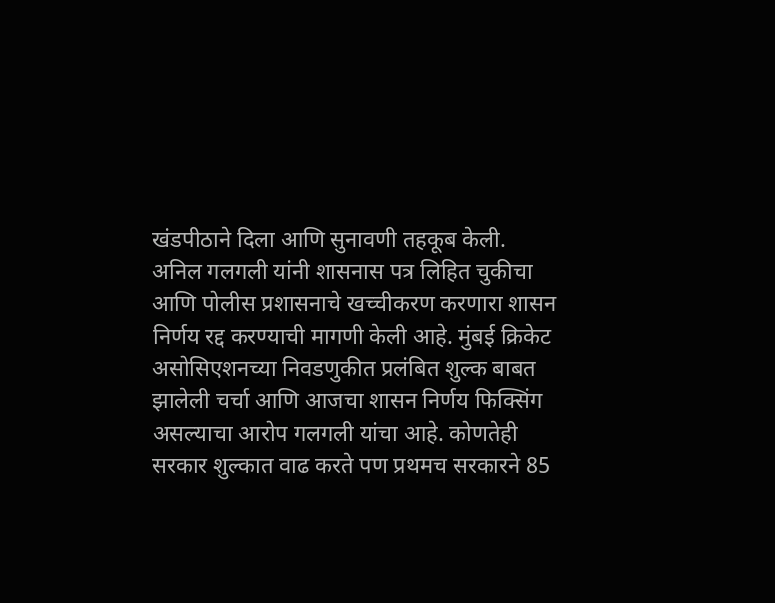खंडपीठाने दिला आणि सुनावणी तहकूब केली.
अनिल गलगली यांनी शासनास पत्र लिहित चुकीचा आणि पोलीस प्रशासनाचे खच्चीकरण करणारा शासन निर्णय रद्द करण्याची मागणी केली आहे. मुंबई क्रिकेट असोसिएशनच्या निवडणुकीत प्रलंबित शुल्क बाबत झालेली चर्चा आणि आजचा शासन निर्णय फिक्सिंग असल्याचा आरोप गलगली यांचा आहे. कोणतेही सरकार शुल्कात वाढ करते पण प्रथमच सरकारने 85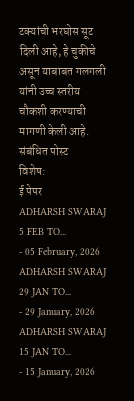टक्यांची भरघोस सूट दिली आहे, हे चुकीचे असून याबाबत गलगली यांनी उच्च स्तरीय चौकशी करण्याची मागणी केली आहे.
संबंधित पोस्ट
विशेष:
ई पेपर
ADHARSH SWARAJ 5 FEB TO...
- 05 February, 2026
ADHARSH SWARAJ 29 JAN TO...
- 29 January, 2026
ADHARSH SWARAJ 15 JAN TO...
- 15 January, 2026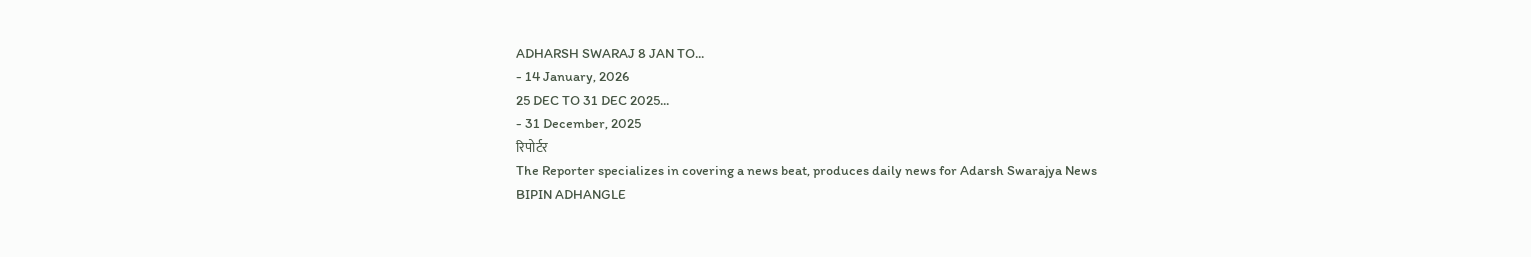ADHARSH SWARAJ 8 JAN TO...
- 14 January, 2026
25 DEC TO 31 DEC 2025...
- 31 December, 2025
रिपोर्टर
The Reporter specializes in covering a news beat, produces daily news for Adarsh Swarajya News
BIPIN ADHANGLE